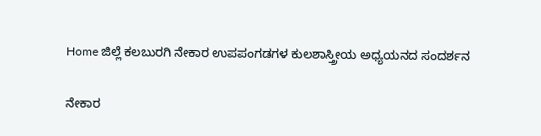Home ಜಿಲ್ಲೆ ಕಲಬುರಗಿ ನೇಕಾರ ಉಪಪಂಗಡಗಳ ಕುಲಶಾಸ್ತ್ರೀಯ ಅಧ್ಯಯನದ ಸಂದರ್ಶನ

ನೇಕಾರ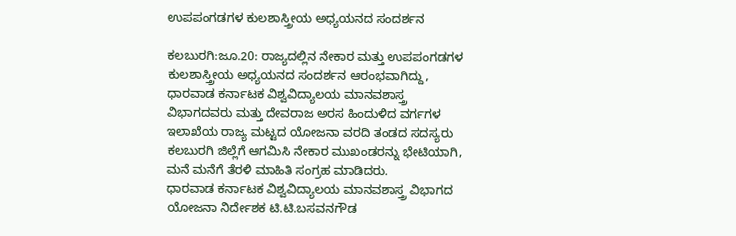ಉಪಪಂಗಡಗಳ ಕುಲಶಾಸ್ತ್ರೀಯ ಅಧ್ಯಯನದ ಸಂದರ್ಶನ

ಕಲಬುರಗಿ:ಜೂ.20: ರಾಜ್ಯದಲ್ಲಿನ ನೇಕಾರ ಮತ್ತು ಉಪಪಂಗಡಗಳ ಕುಲಶಾಸ್ತ್ರೀಯ ಅಧ್ಯಯನದ ಸಂದರ್ಶನ ಆರಂಭವಾಗಿದ್ದು, ಧಾರವಾಡ ಕರ್ನಾಟಕ ವಿಶ್ವವಿದ್ಯಾಲಯ ಮಾನವಶಾಸ್ತ್ರ ವಿಭಾಗದವರು ಮತ್ತು ದೇವರಾಜ ಅರಸ ಹಿಂದುಳಿದ ವರ್ಗಗಳ ಇಲಾಖೆಯ ರಾಜ್ಯ ಮಟ್ಟದ ಯೋಜನಾ ವರದಿ ತಂಡದ ಸದಸ್ಯರು ಕಲಬುರಗಿ ಜಿಲ್ಲೆಗೆ ಆಗಮಿಸಿ ನೇಕಾರ ಮುಖಂಡರನ್ನು ಭೇಟಿಯಾಗಿ, ಮನೆ ಮನೆಗೆ ತೆರಳಿ ಮಾಹಿತಿ ಸಂಗ್ರಹ ಮಾಡಿದರು.
ಧಾರವಾಡ ಕರ್ನಾಟಕ ವಿಶ್ವವಿದ್ಯಾಲಯ ಮಾನವಶಾಸ್ತ್ರ ವಿಭಾಗದ ಯೋಜನಾ ನಿರ್ದೇಶಕ ಟಿ.ಟಿ.ಬಸವನಗೌಡ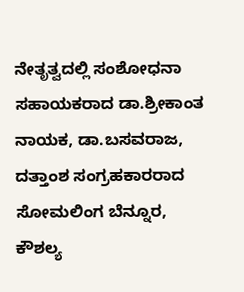ನೇತೃತ್ವದಲ್ಲಿ ಸಂಶೋಧನಾ ಸಹಾಯಕರಾದ ಡಾ.ಶ್ರೀಕಾಂತ ನಾಯಕ, ಡಾ.ಬಸವರಾಜ, ದತ್ತಾಂಶ ಸಂಗ್ರಹಕಾರರಾದ ಸೋಮಲಿಂಗ ಬೆನ್ನೂರ, ಕೌಶಲ್ಯ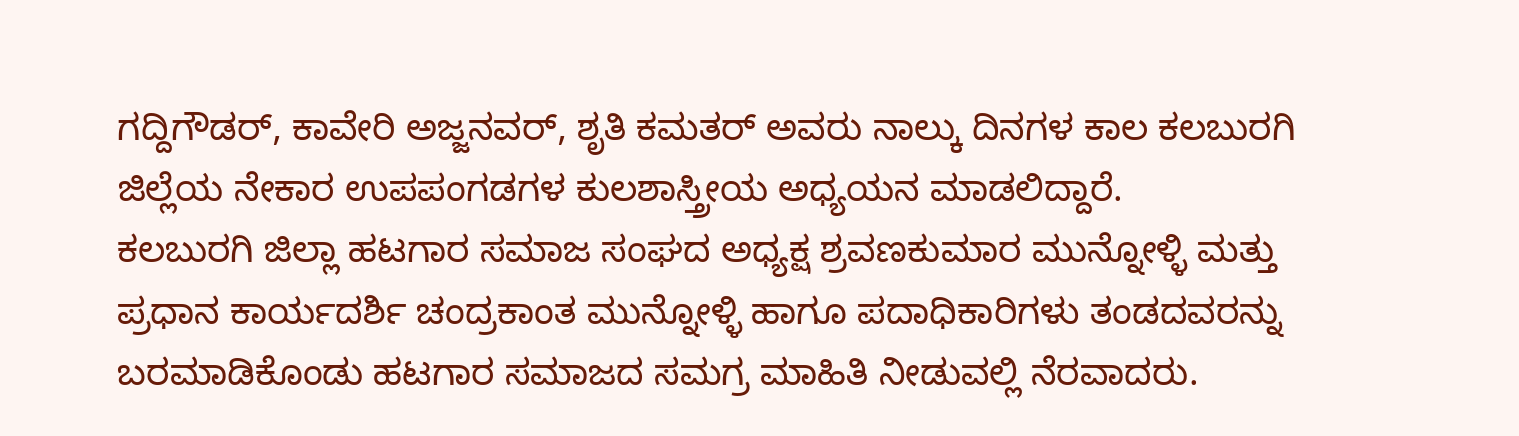ಗದ್ದಿಗೌಡರ್, ಕಾವೇರಿ ಅಜ್ಜನವರ್, ಶೃತಿ ಕಮತರ್ ಅವರು ನಾಲ್ಕು ದಿನಗಳ ಕಾಲ ಕಲಬುರಗಿ ಜಿಲ್ಲೆಯ ನೇಕಾರ ಉಪಪಂಗಡಗಳ ಕುಲಶಾಸ್ತ್ರೀಯ ಅಧ್ಯಯನ ಮಾಡಲಿದ್ದಾರೆ.
ಕಲಬುರಗಿ ಜಿಲ್ಲಾ ಹಟಗಾರ ಸಮಾಜ ಸಂಘದ ಅಧ್ಯಕ್ಷ ಶ್ರವಣಕುಮಾರ ಮುನ್ನೋಳ್ಳಿ ಮತ್ತು ಪ್ರಧಾನ ಕಾರ್ಯದರ್ಶಿ ಚಂದ್ರಕಾಂತ ಮುನ್ನೋಳ್ಳಿ ಹಾಗೂ ಪದಾಧಿಕಾರಿಗಳು ತಂಡದವರನ್ನು ಬರಮಾಡಿಕೊಂಡು ಹಟಗಾರ ಸಮಾಜದ ಸಮಗ್ರ ಮಾಹಿತಿ ನೀಡುವಲ್ಲಿ ನೆರವಾದರು.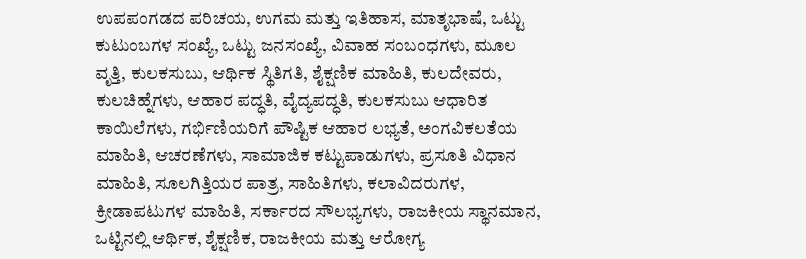ಉಪಪಂಗಡದ ಪರಿಚಯ, ಉಗಮ ಮತ್ತು ಇತಿಹಾಸ, ಮಾತೃಭಾಷೆ, ಒಟ್ಟು ಕುಟುಂಬಗಳ ಸಂಖ್ಯೆ, ಒಟ್ಟು ಜನಸಂಖ್ಯೆ, ವಿವಾಹ ಸಂಬಂಧಗಳು, ಮೂಲ ವೃತ್ತಿ, ಕುಲಕಸುಬು, ಆರ್ಥಿಕ ಸ್ಥಿತಿಗತಿ, ಶೈಕ್ಷಣಿಕ ಮಾಹಿತಿ, ಕುಲದೇವರು, ಕುಲಚಿಹ್ನೆಗಳು, ಆಹಾರ ಪದ್ಧತಿ, ವೈದ್ಯಪದ್ಧತಿ, ಕುಲಕಸುಬು ಆಧಾರಿತ ಕಾಯಿಲೆಗಳು, ಗರ್ಭಿಣಿಯರಿಗೆ ಪೌಷ್ಟಿಕ ಆಹಾರ ಲಭ್ಯತೆ, ಅಂಗವಿಕಲತೆಯ ಮಾಹಿತಿ, ಆಚರಣೆಗಳು, ಸಾಮಾಜಿಕ ಕಟ್ಟುಪಾಡುಗಳು, ಪ್ರಸೂತಿ ವಿಧಾನ ಮಾಹಿತಿ, ಸೂಲಗಿತ್ತಿಯರ ಪಾತ್ರ, ಸಾಹಿತಿಗಳು, ಕಲಾವಿದರುಗಳ, ಕ್ರೀಡಾಪಟುಗಳ ಮಾಹಿತಿ, ಸರ್ಕಾರದ ಸೌಲಭ್ಯಗಳು, ರಾಜಕೀಯ ಸ್ಥಾನಮಾನ, ಒಟ್ಟಿನಲ್ಲಿ ಆರ್ಥಿಕ, ಶೈಕ್ಷಣಿಕ, ರಾಜಕೀಯ ಮತ್ತು ಆರೋಗ್ಯ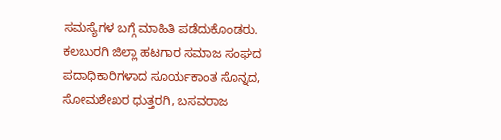ಸಮಸ್ಯೆಗಳ ಬಗ್ಗೆ ಮಾಹಿತಿ ಪಡೆದುಕೊಂಡರು.
ಕಲಬುರಗಿ ಜಿಲ್ಲಾ ಹಟಗಾರ ಸಮಾಜ ಸಂಘದ ಪದಾಧಿಕಾರಿಗಳಾದ ಸೂರ್ಯಕಾಂತ ಸೊನ್ನದ, ಸೋಮಶೇಖರ ಧುತ್ತರಗಿ, ಬಸವರಾಜ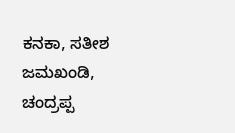ಕನಕಾ, ಸತೀಶ ಜಮಖಂಡಿ, ಚಂದ್ರಪ್ಪ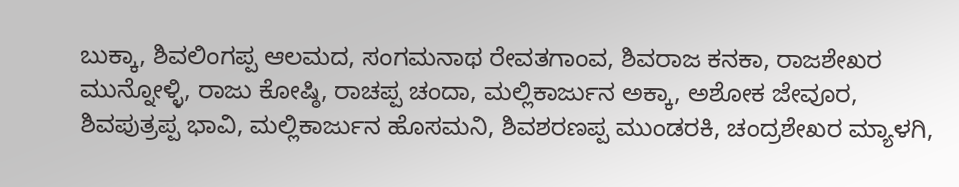ಬುಕ್ಕಾ, ಶಿವಲಿಂಗಪ್ಪ ಆಲಮದ, ಸಂಗಮನಾಥ ರೇವತಗಾಂವ, ಶಿವರಾಜ ಕನಕಾ, ರಾಜಶೇಖರ ಮುನ್ನೋಳ್ಳಿ, ರಾಜು ಕೋಷ್ಠಿ, ರಾಚಪ್ಪ ಚಂದಾ, ಮಲ್ಲಿಕಾರ್ಜುನ ಅಕ್ಕಾ, ಅಶೋಕ ಜೇವೂರ, ಶಿವಪುತ್ರಪ್ಪ ಭಾವಿ, ಮಲ್ಲಿಕಾರ್ಜುನ ಹೊಸಮನಿ, ಶಿವಶರಣಪ್ಪ ಮುಂಡರಕಿ, ಚಂದ್ರಶೇಖರ ಮ್ಯಾಳಗಿ,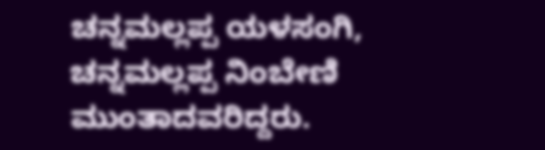ಚನ್ನಮಲ್ಲಪ್ಪ ಯಳಸಂಗಿ, ಚನ್ನಮಲ್ಲಪ್ಪ ನಿಂಬೇಣಿ ಮುಂತಾದವರಿದ್ದರು.